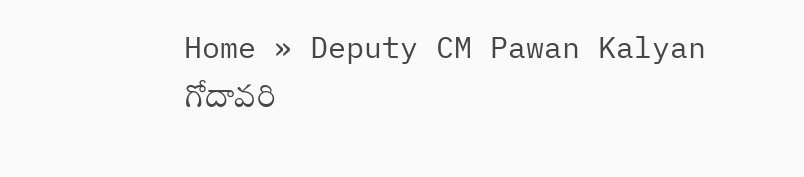Home » Deputy CM Pawan Kalyan
గోదావరి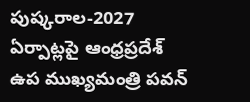పుష్కరాల-2027 ఏర్పాట్లపై ఆంధ్రప్రదేశ్ ఉప ముఖ్యమంత్రి పవన్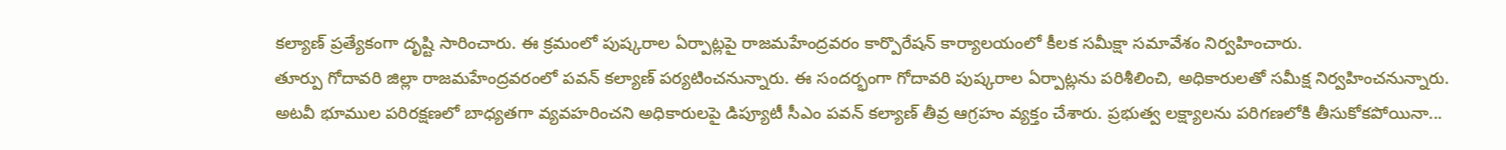కల్యాణ్ ప్రత్యేకంగా దృష్టి సారించారు. ఈ క్రమంలో పుష్కరాల ఏర్పాట్లపై రాజమహేంద్రవరం కార్పొరేషన్ కార్యాలయంలో కీలక సమీక్షా సమావేశం నిర్వహించారు.
తూర్పు గోదావరి జిల్లా రాజమహేంద్రవరంలో పవన్ కల్యాణ్ పర్యటించనున్నారు. ఈ సందర్భంగా గోదావరి పుష్కరాల ఏర్పాట్లను పరిశీలించి, అధికారులతో సమీక్ష నిర్వహించనున్నారు.
అటవీ భూముల పరిరక్షణలో బాధ్యతగా వ్యవహరించని అధికారులపై డిప్యూటీ సీఎం పవన్ కల్యాణ్ తీవ్ర ఆగ్రహం వ్యక్తం చేశారు. ప్రభుత్వ లక్ష్యాలను పరిగణలోకి తీసుకోకపోయినా...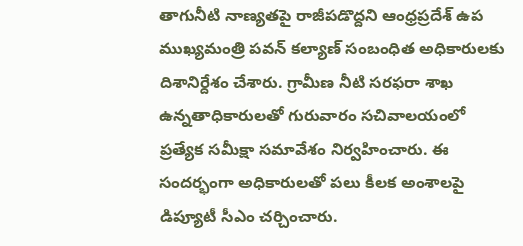తాగునీటి నాణ్యతపై రాజీపడొద్దని ఆంధ్రప్రదేశ్ ఉప ముఖ్యమంత్రి పవన్ కల్యాణ్ సంబంధిత అధికారులకు దిశానిర్దేశం చేశారు. గ్రామీణ నీటి సరఫరా శాఖ ఉన్నతాధికారులతో గురువారం సచివాలయంలో ప్రత్యేక సమీక్షా సమావేశం నిర్వహించారు. ఈ సందర్భంగా అధికారులతో పలు కీలక అంశాలపై డిప్యూటీ సీఎం చర్చించారు.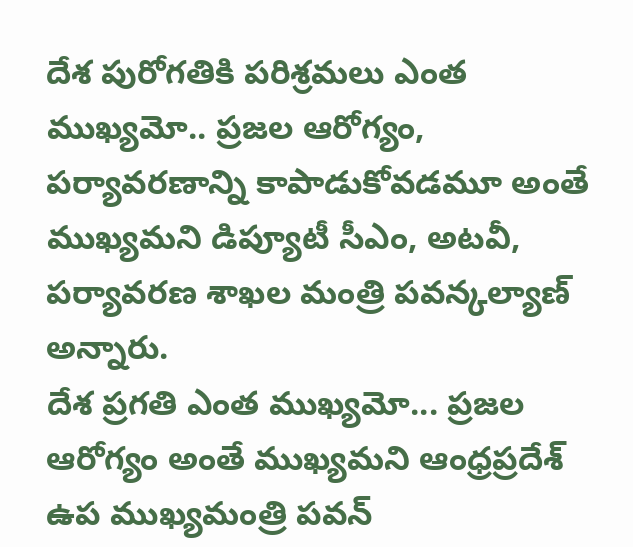దేశ పురోగతికి పరిశ్రమలు ఎంత ముఖ్యమో.. ప్రజల ఆరోగ్యం, పర్యావరణాన్ని కాపాడుకోవడమూ అంతే ముఖ్యమని డిప్యూటీ సీఎం, అటవీ, పర్యావరణ శాఖల మంత్రి పవన్కల్యాణ్ అన్నారు.
దేశ ప్రగతి ఎంత ముఖ్యమో... ప్రజల ఆరోగ్యం అంతే ముఖ్యమని ఆంధ్రప్రదేశ్ ఉప ముఖ్యమంత్రి పవన్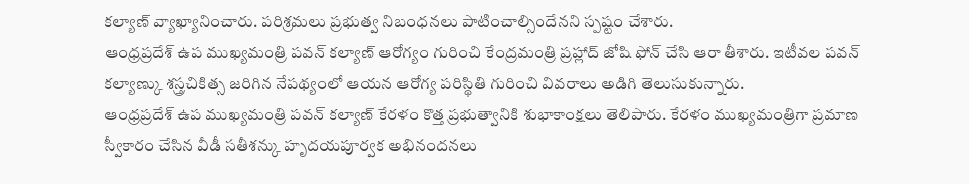కల్యాణ్ వ్యాఖ్యానించారు. పరిశ్రమలు ప్రభుత్వ నిబంధనలు పాటించాల్సిందేనని స్పష్టం చేశారు.
ఆంధ్రప్రదేశ్ ఉప ముఖ్యమంత్రి పవన్ కల్యాణ్ ఆరోగ్యం గురించి కేంద్రమంత్రి ప్రహ్లాద్ జోషి ఫోన్ చేసి ఆరా తీశారు. ఇటీవల పవన్ కల్యాణ్కు శస్త్రచికిత్స జరిగిన నేపథ్యంలో ఆయన ఆరోగ్య పరిస్థితి గురించి వివరాలు అడిగి తెలుసుకున్నారు.
ఆంధ్రప్రదేశ్ ఉప ముఖ్యమంత్రి పవన్ కల్యాణ్ కేరళం కొత్త ప్రభుత్వానికి శుభాకాంక్షలు తెలిపారు. కేరళం ముఖ్యమంత్రిగా ప్రమాణ స్వీకారం చేసిన వీడీ సతీశన్కు హృదయపూర్వక అభినందనలు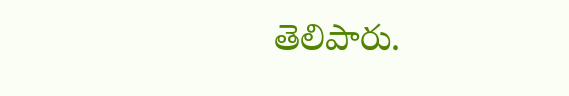తెలిపారు.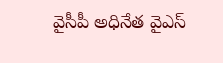వైసీపీ అధినేత వైఎస్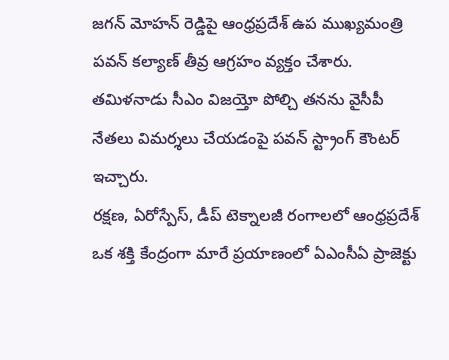జగన్ మోహన్ రెడ్డిపై ఆంధ్రప్రదేశ్ ఉప ముఖ్యమంత్రి పవన్ కల్యాణ్ తీవ్ర ఆగ్రహం వ్యక్తం చేశారు. తమిళనాడు సీఎం విజయ్తో పోల్చి తనను వైసీపీ నేతలు విమర్శలు చేయడంపై పవన్ స్ట్రాంగ్ కౌంటర్ ఇచ్చారు.
రక్షణ, ఏరోస్పేస్, డీప్ టెక్నాలజీ రంగాలలో ఆంధ్రప్రదేశ్ ఒక శక్తి కేంద్రంగా మారే ప్రయాణంలో ఏఎంసీఏ ప్రాజెక్టు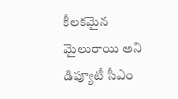కీలకమైన మైలురాయి అని డిప్యూటీ సీఎం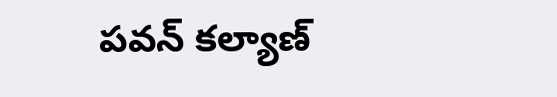పవన్ కల్యాణ్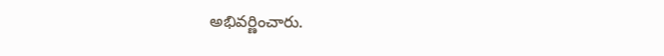అభివర్ణించారు.